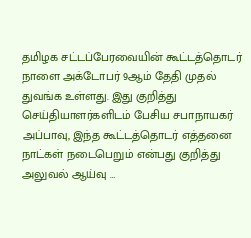தமிழக சட்டப்பேரவையின் கூட்டத்தொடர் நாளை அக்டோபர் 9ஆம் தேதி முதல் துவங்க உள்ளது. இது குறித்து செய்தியாளர்களிடம் பேசிய சபாநாயகர் அப்பாவு, இந்த கூட்டத்தொடர் எத்தனை நாட்கள் நடைபெறும் என்பது குறித்து அலுவல் ஆய்வு …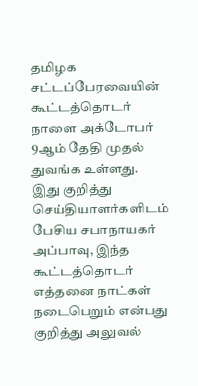தமிழக சட்டப்பேரவையின் கூட்டத்தொடர் நாளை அக்டோபர் 9ஆம் தேதி முதல் துவங்க உள்ளது. இது குறித்து செய்தியாளர்களிடம் பேசிய சபாநாயகர் அப்பாவு, இந்த கூட்டத்தொடர் எத்தனை நாட்கள் நடைபெறும் என்பது குறித்து அலுவல்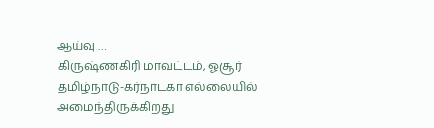ஆய்வு …
கிருஷ்ணகிரி மாவட்டம், ஓசூர் தமிழ்நாடு-கர்நாடகா எல்லையில் அமைந்திருக்கிறது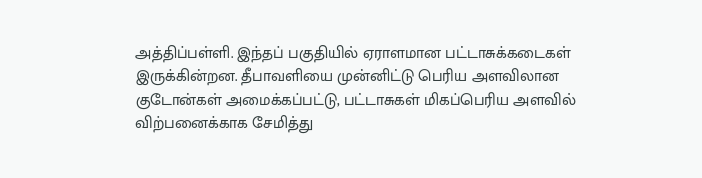அத்திப்பள்ளி. இந்தப் பகுதியில் ஏராளமான பட்டாசுக்கடைகள் இருக்கின்றன. தீபாவளியை முன்னிட்டு பெரிய அளவிலான குடோன்கள் அமைக்கப்பட்டு, பட்டாசுகள் மிகப்பெரிய அளவில் விற்பனைக்காக சேமித்து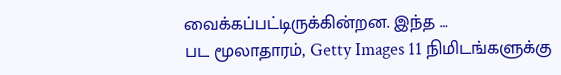வைக்கப்பட்டிருக்கின்றன. இந்த …
பட மூலாதாரம், Getty Images 11 நிமிடங்களுக்கு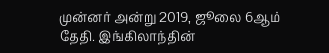முன்னர் அன்று 2019, ஜூலை 6ஆம் தேதி. இங்கிலாந்தின்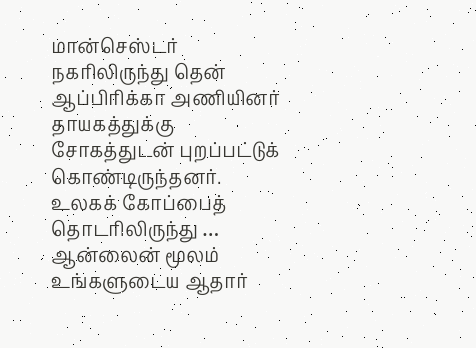மான்செஸ்டர் நகரிலிருந்து தென் ஆப்பிரிக்கா அணியினர் தாயகத்துக்கு சோகத்துடன் புறப்பட்டுக் கொண்டிருந்தனர். உலகக் கோப்பைத் தொடரிலிருந்து …
ஆன்லைன் மூலம் உங்களுடைய ஆதார்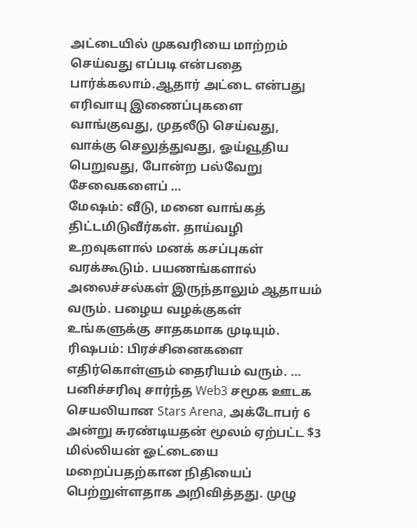அட்டையில் முகவரியை மாற்றம் செய்வது எப்படி என்பதை பார்க்கலாம்.ஆதார் அட்டை என்பது எரிவாயு இணைப்புகளை வாங்குவது, முதலீடு செய்வது, வாக்கு செலுத்துவது, ஓய்வூதிய பெறுவது, போன்ற பல்வேறு சேவைகளைப் …
மேஷம்: வீடு, மனை வாங்கத் திட்டமிடுவீர்கள். தாய்வழி உறவுகளால் மனக் கசப்புகள் வரக்கூடும். பயணங்களால் அலைச்சல்கள் இருந்தாலும் ஆதாயம் வரும். பழைய வழக்குகள் உங்களுக்கு சாதகமாக முடியும். ரிஷபம்: பிரச்சினைகளை எதிர்கொள்ளும் தைரியம் வரும். …
பனிச்சரிவு சார்ந்த Web3 சமூக ஊடக செயலியான Stars Arena, அக்டோபர் 6 அன்று சுரண்டியதன் மூலம் ஏற்பட்ட $3 மில்லியன் ஓட்டையை மறைப்பதற்கான நிதியைப் பெற்றுள்ளதாக அறிவித்தது. முழு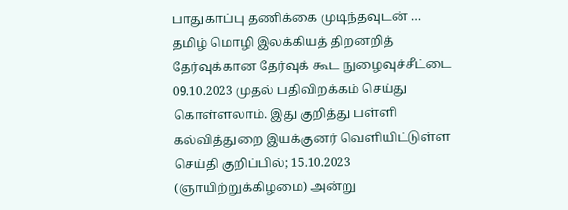பாதுகாப்பு தணிக்கை முடிந்தவுடன் …
தமிழ் மொழி இலக்கியத் திறனறித் தேர்வுக்கான தேர்வுக் கூட நுழைவுச்சீட்டை 09.10.2023 முதல் பதிவிறக்கம் செய்து கொள்ளலாம். இது குறித்து பள்ளி கல்வித்துறை இயக்குனர் வெளியிட்டுள்ள செய்தி குறிப்பில்; 15.10.2023 (ஞாயிற்றுக்கிழமை) அன்று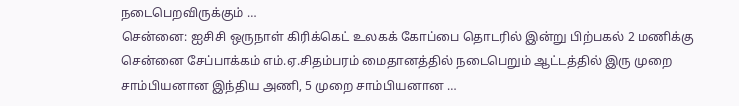நடைபெறவிருக்கும் …
சென்னை: ஐசிசி ஒருநாள் கிரிக்கெட் உலகக் கோப்பை தொடரில் இன்று பிற்பகல் 2 மணிக்கு சென்னை சேப்பாக்கம் எம்.ஏ.சிதம்பரம் மைதானத்தில் நடைபெறும் ஆட்டத்தில் இரு முறை சாம்பியனான இந்திய அணி, 5 முறை சாம்பியனான …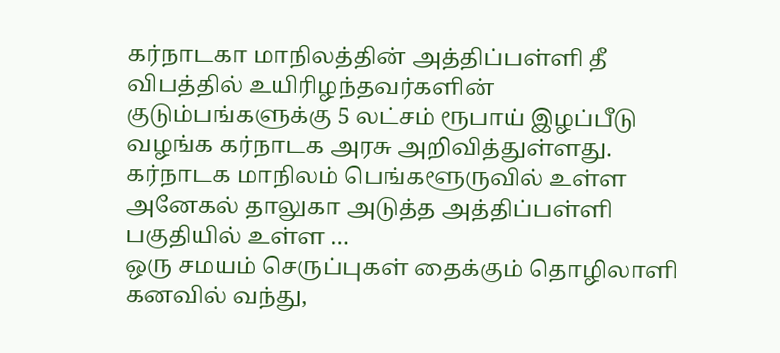கர்நாடகா மாநிலத்தின் அத்திப்பள்ளி தீ விபத்தில் உயிரிழந்தவர்களின் குடும்பங்களுக்கு 5 லட்சம் ரூபாய் இழப்பீடு வழங்க கர்நாடக அரசு அறிவித்துள்ளது. கர்நாடக மாநிலம் பெங்களூருவில் உள்ள அனேகல் தாலுகா அடுத்த அத்திப்பள்ளி பகுதியில் உள்ள …
ஒரு சமயம் செருப்புகள் தைக்கும் தொழிலாளி கனவில் வந்து,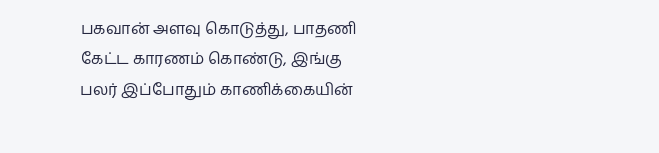பகவான் அளவு கொடுத்து, பாதணி கேட்ட காரணம் கொண்டு, இங்கு பலர் இப்போதும் காணிக்கையின்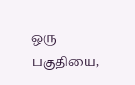ஒரு பகுதியை,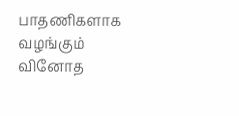பாதணிகளாக வழங்கும் வினோத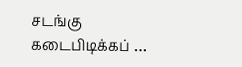சடங்கு கடைபிடிக்கப் …